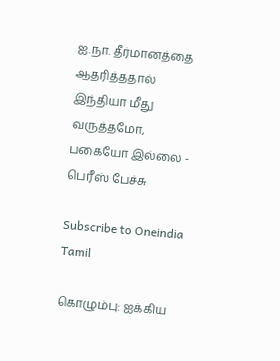ஐ.நா. தீர்மானத்தை ஆதரித்ததால் இந்தியா மீது வருத்தமோ, பகையோ இல்லை - பெரீஸ் பேச்சு

Subscribe to Oneindia Tamil

கொழும்பு: ஐக்கிய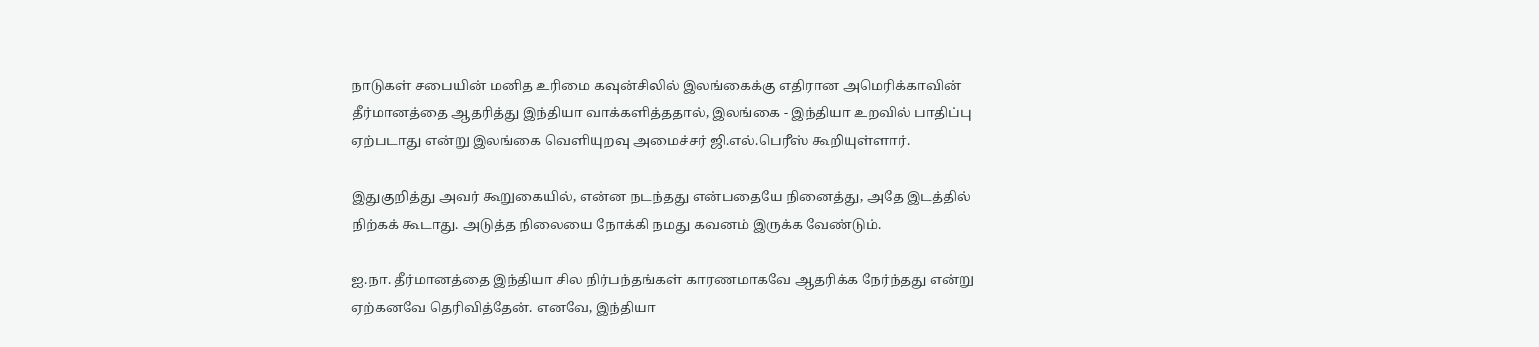நாடுகள் சபையின் மனித உரிமை கவுன்சிலில் இலங்கைக்கு எதிரான அமெரிக்காவின் தீர்மானத்தை ஆதரித்து இந்தியா வாக்களித்ததால், இலங்கை - இந்தியா உறவில் பாதிப்பு ஏற்படாது என்று இலங்கை வெளியுறவு அமைச்சர் ஜி.எல்.பெரீஸ் கூறியுள்ளார்.

இதுகுறித்து அவர் கூறுகையில், என்ன நடந்தது என்பதையே நினைத்து, அதே இடத்தில் நிற்கக் கூடாது. அடுத்த நிலையை நோக்கி நமது கவனம் இருக்க வேண்டும்.

ஐ.நா. தீர்மானத்தை இந்தியா சில நிர்பந்தங்கள் காரணமாகவே ஆதரிக்க நேர்ந்தது என்று ஏற்கனவே தெரிவித்தேன். எனவே, இந்தியா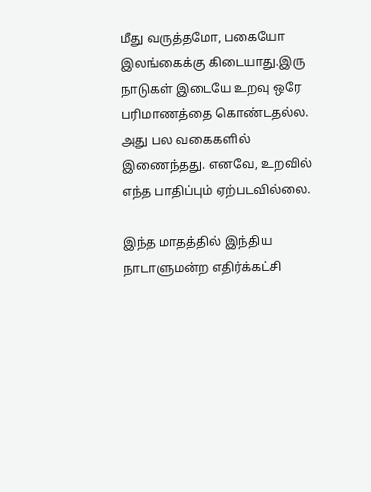மீது வருத்தமோ, பகையோ இலங்கைக்கு கிடையாது.இரு நாடுகள் இடையே உறவு ஒரே பரிமாணத்தை கொண்டதல்ல. அது பல வகைகளில் இணைந்தது. எனவே, உறவில் எந்த பாதிப்பும் ஏற்படவில்லை.

இந்த மாதத்தில் இந்திய நாடாளுமன்ற எதிர்க்கட்சி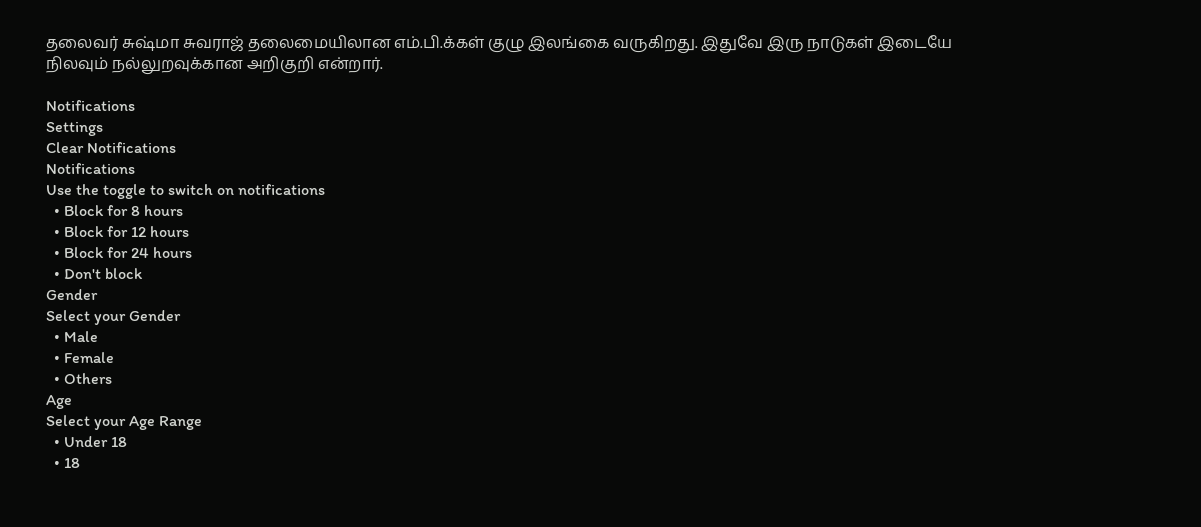தலைவர் சுஷ்மா சுவராஜ் தலைமையிலான எம்.பி.க்கள் குழு இலங்கை வருகிறது. இதுவே இரு நாடுகள் இடையே நிலவும் நல்லுறவுக்கான அறிகுறி என்றார்.

Notifications
Settings
Clear Notifications
Notifications
Use the toggle to switch on notifications
  • Block for 8 hours
  • Block for 12 hours
  • Block for 24 hours
  • Don't block
Gender
Select your Gender
  • Male
  • Female
  • Others
Age
Select your Age Range
  • Under 18
  • 18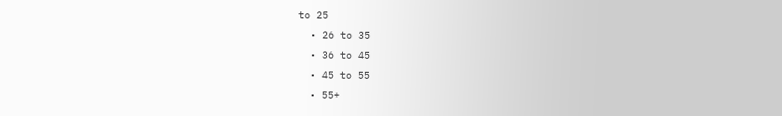to 25
  • 26 to 35
  • 36 to 45
  • 45 to 55
  • 55+